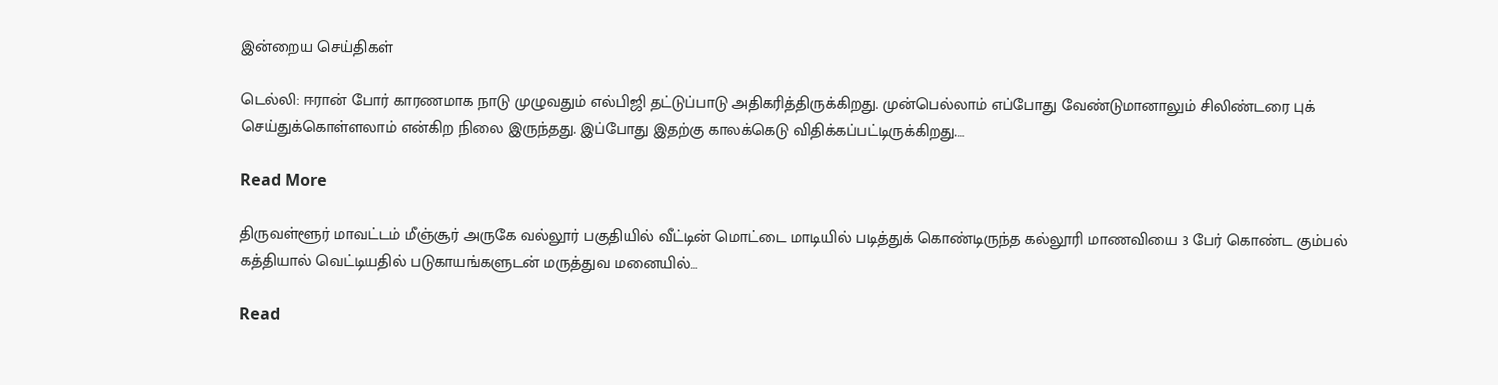இன்றைய செய்திகள்

டெல்லி: ஈரான் போர் காரணமாக நாடு முழுவதும் எல்பிஜி தட்டுப்பாடு அதிகரித்திருக்கிறது. முன்பெல்லாம் எப்போது வேண்டுமானாலும் சிலிண்டரை புக் செய்துக்கொள்ளலாம் என்கிற நிலை இருந்தது. இப்போது இதற்கு காலக்கெடு விதிக்கப்பட்டிருக்கிறது.…

Read More

திருவள்ளூர் மாவட்டம் மீஞ்சூர் அருகே வல்லூர் பகுதியில் வீட்டின் மொட்டை மாடியில் படித்துக் கொண்டிருந்த கல்லூரி மாணவியை 3 பேர் கொண்ட கும்பல் கத்தியால் வெட்டியதில் படுகாயங்களுடன் மருத்துவ மனையில்…

Read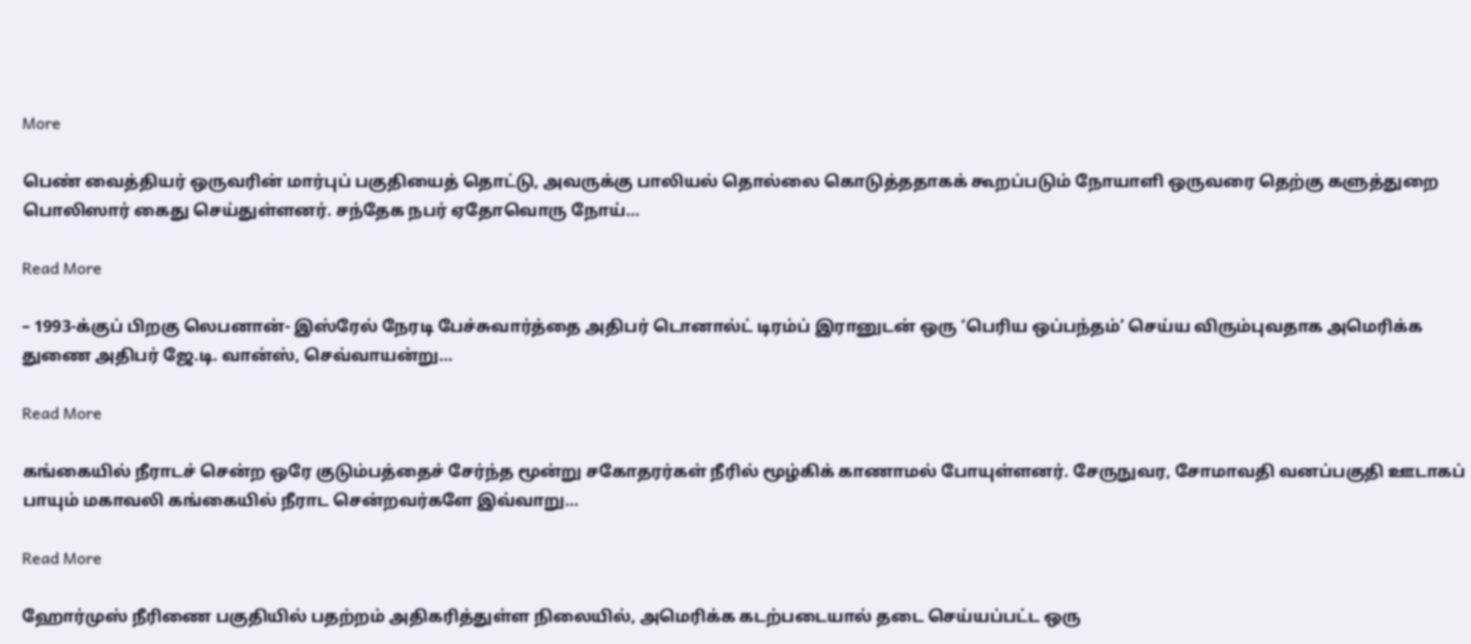More

பெண் வைத்தியர் ஒருவரின் மார்புப் பகுதியைத் தொட்டு, அவருக்கு பாலியல் தொல்லை கொடுத்ததாகக் கூறப்படும் நோயாளி ஒருவரை தெற்கு களுத்துறை பொலிஸார் கைது செய்துள்ளனர். சந்தேக நபர் ஏதோவொரு நோய்…

Read More

– 1993-க்குப் பிறகு லெபனான்- இஸ்ரேல் நேரடி பேச்சுவார்த்தை அதிபர் டொனால்ட் டிரம்ப் இரானுடன் ஒரு ‘பெரிய ஒப்பந்தம்’ செய்ய விரும்புவதாக அமெரிக்க துணை அதிபர் ஜே.டி. வான்ஸ், செவ்வாயன்று…

Read More

கங்கையில் நீராடச் சென்ற ஒரே குடும்பத்தைச் சேர்ந்த மூன்று சகோதரர்கள் நீரில் மூழ்கிக் காணாமல் போயுள்ளனர். சேருநுவர, சோமாவதி வனப்பகுதி ஊடாகப் பாயும் மகாவலி கங்கையில் நீராட சென்றவர்களே இவ்வாறு…

Read More

ஹோர்முஸ் நீரிணை பகுதியில் பதற்றம் அதிகரித்துள்ள நிலையில், அமெரிக்க கடற்படையால் தடை செய்யப்பட்ட ஒரு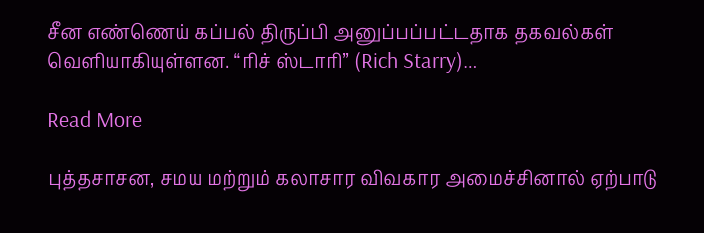சீன எண்ணெய் கப்பல் திருப்பி அனுப்பப்பட்டதாக தகவல்கள் வெளியாகியுள்ளன. “ரிச் ஸ்டாரி” (Rich Starry)…

Read More

புத்தசாசன, சமய மற்றும் கலாசார விவகார அமைச்சினால் ஏற்பாடு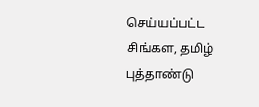செய்யப்பட்ட சிங்கள, தமிழ் புத்தாண்டு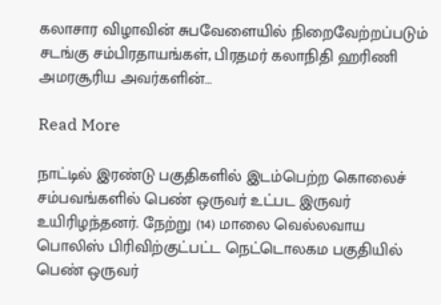கலாசார விழாவின் சுபவேளையில் நிறைவேற்றப்படும் சடங்கு சம்பிரதாயங்கள், பிரதமர் கலாநிதி ஹரிணி அமரசூரிய அவர்களின்…

Read More

நாட்டில் இரண்டு பகுதிகளில் இடம்பெற்ற கொலைச் சம்பவங்களில் பெண் ஒருவர் உட்பட இருவர் உயிரிழந்தனர். நேற்று (14) மாலை வெல்லவாய பொலிஸ் பிரிவிற்குட்பட்ட நெட்டொலகம பகுதியில் பெண் ஒருவர்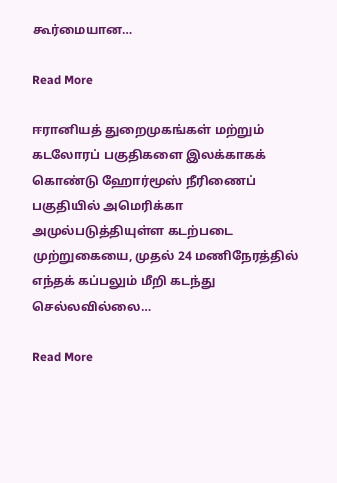கூர்மையான…

Read More

ஈரானியத் துறைமுகங்கள் மற்றும் கடலோரப் பகுதிகளை இலக்காகக் கொண்டு ஹோர்மூஸ் நீரிணைப் பகுதியில் அமெரிக்கா அமுல்படுத்தியுள்ள கடற்படை முற்றுகையை, முதல் 24 மணிநேரத்தில் எந்தக் கப்பலும் மீறி கடந்து செல்லவில்லை…

Read More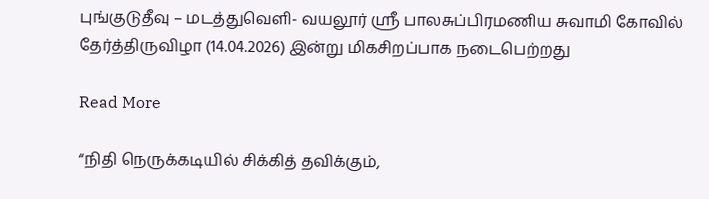புங்குடுதீவு – மடத்துவெளி- வயலூர் ஸ்ரீ பாலசுப்பிரமணிய சுவாமி கோவில் தேர்த்திருவிழா (14.04.2026) இன்று மிகசிறப்பாக நடைபெற்றது

Read More

“நிதி நெருக்கடியில் சிக்கித் தவிக்கும்,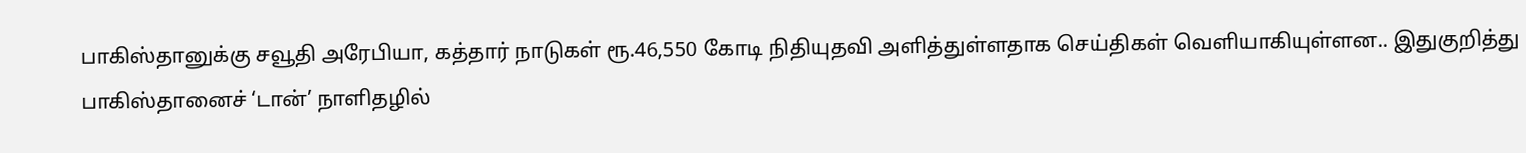பாகிஸ்தானுக்கு சவூதி அரேபியா, கத்தார் நாடுகள் ரூ.46,550 கோடி நிதியுதவி அளித்துள்ளதாக செய்திகள் வெளியாகியுள்ளன.. இதுகுறித்து பாகிஸ்தானைச் ‘டான்’ நாளிதழில்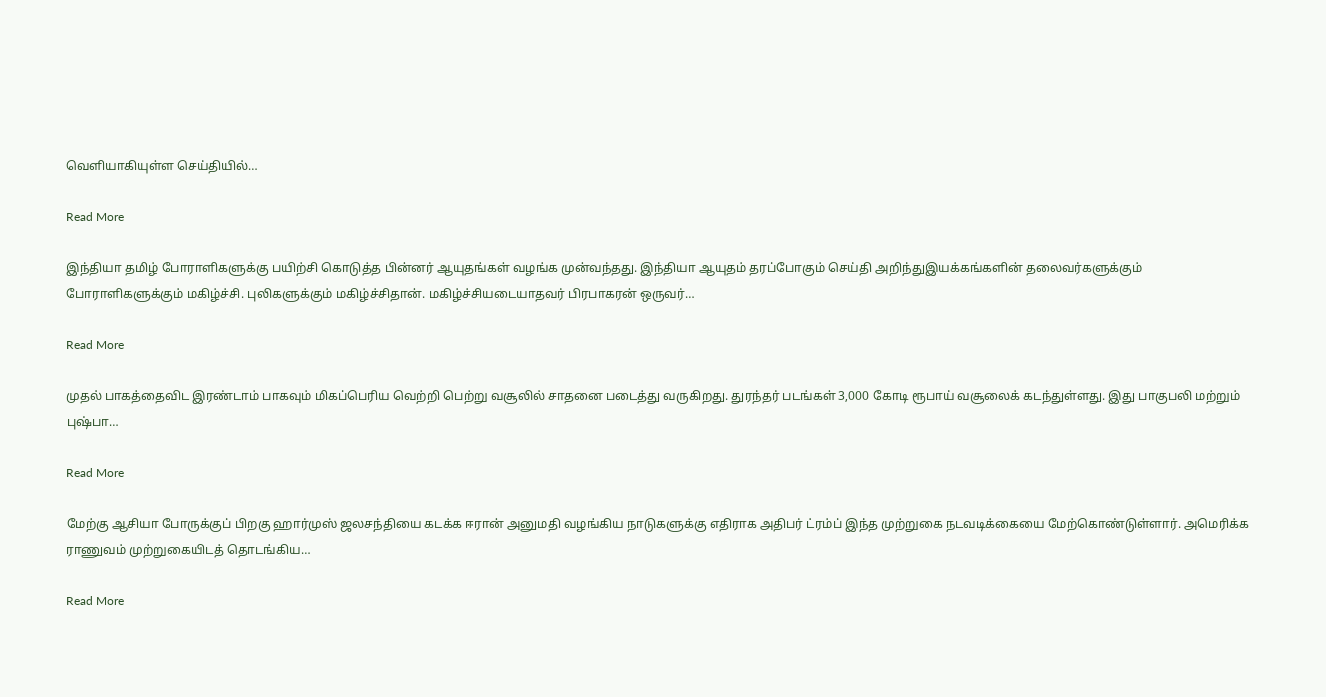வெளியாகியுள்ள செய்தியில்…

Read More

இந்தியா தமிழ் போராளிகளுக்கு பயிற்சி கொடுத்த பின்னர் ஆயுதங்கள் வழங்க முன்வந்தது. இந்தியா ஆயுதம் தரப்போகும் செய்தி அறிந்துஇயக்கங்களின் தலைவர்களுக்கும் போராளிகளுக்கும் மகிழ்ச்சி. புலிகளுக்கும் மகிழ்ச்சிதான். மகிழ்ச்சியடையாதவர் பிரபாகரன் ஒருவர்…

Read More

முதல் பாகத்தைவிட இரண்டாம் பாகவும் மிகப்பெரிய வெற்றி பெற்று வசூலில் சாதனை படைத்து வருகிறது. துரந்தர் படங்கள் 3,000 கோடி ரூபாய் வசூலைக் கடந்துள்ளது. இது பாகுபலி மற்றும் புஷ்பா…

Read More

மேற்கு ஆசியா போருக்குப் பிறகு ஹார்முஸ் ஜலசந்தியை கடக்க ஈரான் அனுமதி வழங்கிய நாடுகளுக்கு எதிராக அதிபர் ட்ரம்ப் இந்த முற்றுகை நடவடிக்கையை மேற்கொண்டுள்ளார். அமெரிக்க ராணுவம் முற்றுகையிடத் தொடங்கிய…

Read More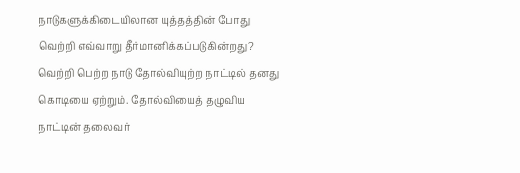நாடுகளுக்கிடையிலான யுத்தத்தின் போது வெற்றி எவ்வாறு தீர்மானிக்கப்படுகின்றது? வெற்றி பெற்ற நாடு தோல்வியுற்ற நாட்டில் தனது கொடியை ஏற்றும். தோல்வியைத் தழுவிய நாட்டின் தலைவர்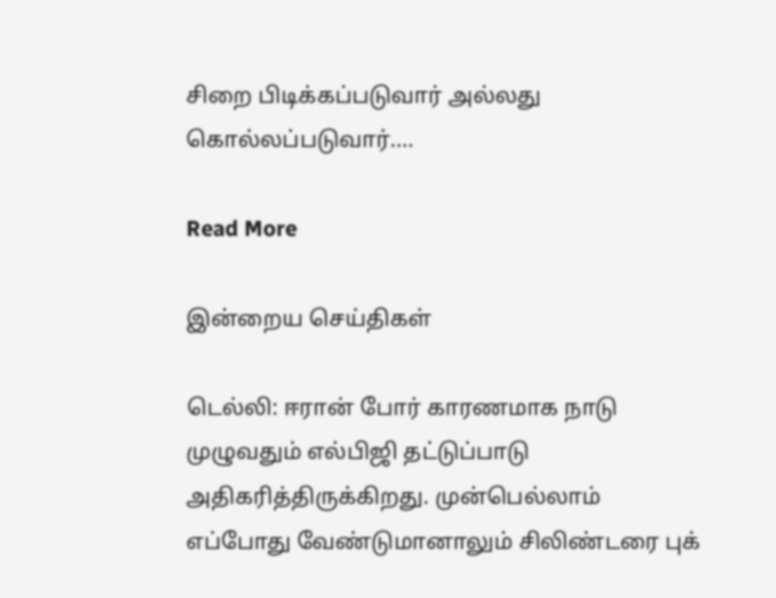சிறை பிடிக்கப்படுவார் அல்லது கொல்லப்படுவார்.…

Read More

இன்றைய செய்திகள்

டெல்லி: ஈரான் போர் காரணமாக நாடு முழுவதும் எல்பிஜி தட்டுப்பாடு அதிகரித்திருக்கிறது. முன்பெல்லாம் எப்போது வேண்டுமானாலும் சிலிண்டரை புக்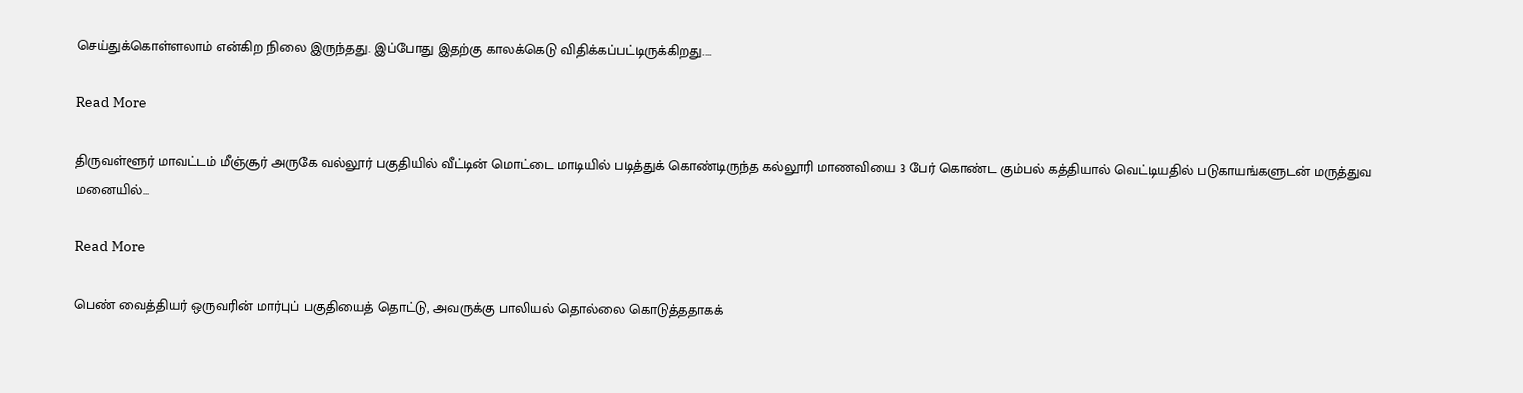செய்துக்கொள்ளலாம் என்கிற நிலை இருந்தது. இப்போது இதற்கு காலக்கெடு விதிக்கப்பட்டிருக்கிறது.…

Read More

திருவள்ளூர் மாவட்டம் மீஞ்சூர் அருகே வல்லூர் பகுதியில் வீட்டின் மொட்டை மாடியில் படித்துக் கொண்டிருந்த கல்லூரி மாணவியை 3 பேர் கொண்ட கும்பல் கத்தியால் வெட்டியதில் படுகாயங்களுடன் மருத்துவ மனையில்…

Read More

பெண் வைத்தியர் ஒருவரின் மார்புப் பகுதியைத் தொட்டு, அவருக்கு பாலியல் தொல்லை கொடுத்ததாகக்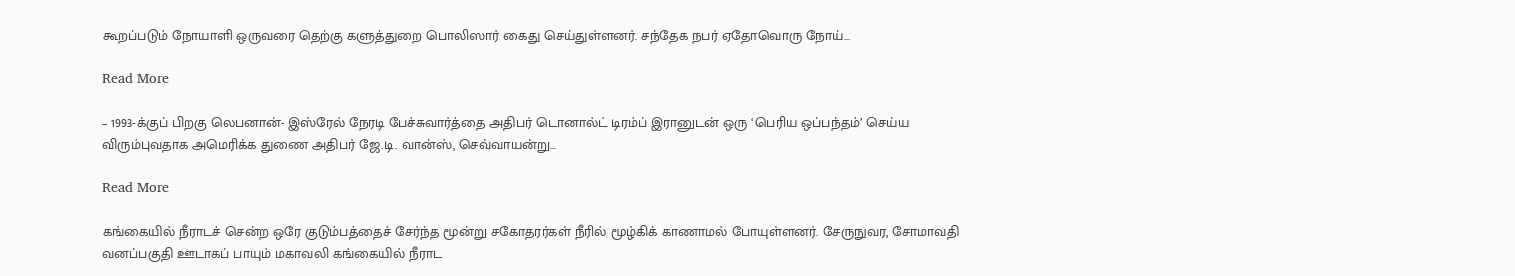கூறப்படும் நோயாளி ஒருவரை தெற்கு களுத்துறை பொலிஸார் கைது செய்துள்ளனர். சந்தேக நபர் ஏதோவொரு நோய்…

Read More

– 1993-க்குப் பிறகு லெபனான்- இஸ்ரேல் நேரடி பேச்சுவார்த்தை அதிபர் டொனால்ட் டிரம்ப் இரானுடன் ஒரு ‘பெரிய ஒப்பந்தம்’ செய்ய விரும்புவதாக அமெரிக்க துணை அதிபர் ஜே.டி. வான்ஸ், செவ்வாயன்று…

Read More

கங்கையில் நீராடச் சென்ற ஒரே குடும்பத்தைச் சேர்ந்த மூன்று சகோதரர்கள் நீரில் மூழ்கிக் காணாமல் போயுள்ளனர். சேருநுவர, சோமாவதி வனப்பகுதி ஊடாகப் பாயும் மகாவலி கங்கையில் நீராட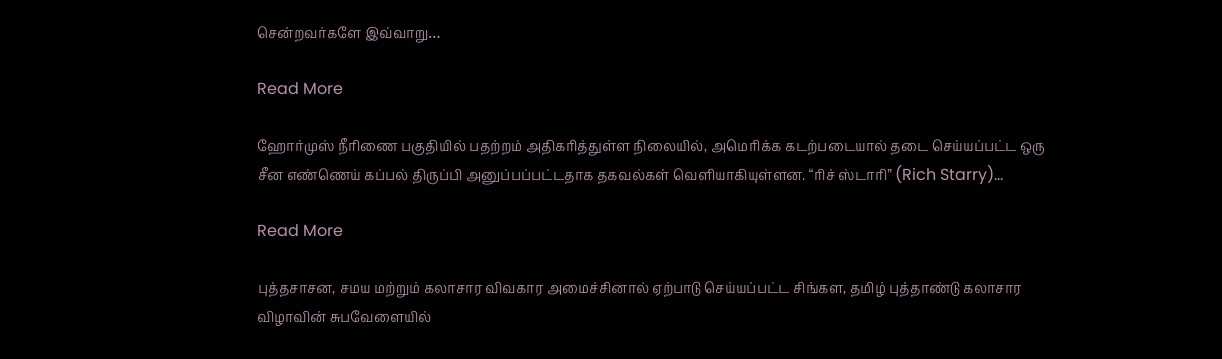சென்றவர்களே இவ்வாறு…

Read More

ஹோர்முஸ் நீரிணை பகுதியில் பதற்றம் அதிகரித்துள்ள நிலையில், அமெரிக்க கடற்படையால் தடை செய்யப்பட்ட ஒரு சீன எண்ணெய் கப்பல் திருப்பி அனுப்பப்பட்டதாக தகவல்கள் வெளியாகியுள்ளன. “ரிச் ஸ்டாரி” (Rich Starry)…

Read More

புத்தசாசன, சமய மற்றும் கலாசார விவகார அமைச்சினால் ஏற்பாடு செய்யப்பட்ட சிங்கள, தமிழ் புத்தாண்டு கலாசார விழாவின் சுபவேளையில்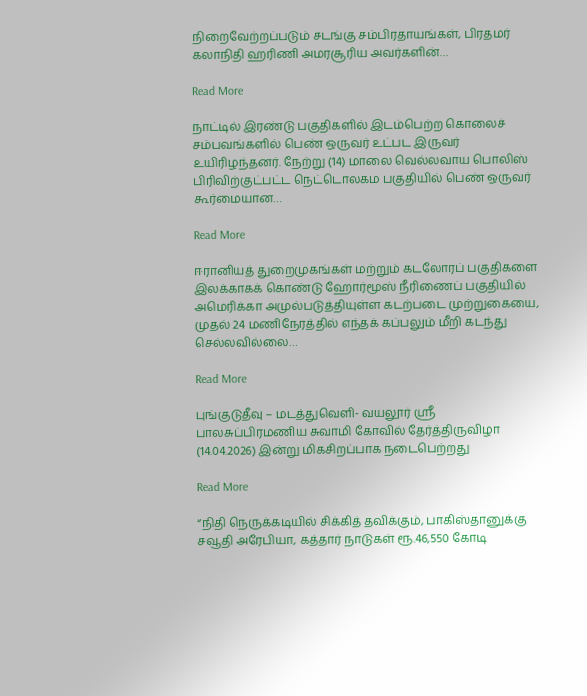நிறைவேற்றப்படும் சடங்கு சம்பிரதாயங்கள், பிரதமர் கலாநிதி ஹரிணி அமரசூரிய அவர்களின்…

Read More

நாட்டில் இரண்டு பகுதிகளில் இடம்பெற்ற கொலைச் சம்பவங்களில் பெண் ஒருவர் உட்பட இருவர் உயிரிழந்தனர். நேற்று (14) மாலை வெல்லவாய பொலிஸ் பிரிவிற்குட்பட்ட நெட்டொலகம பகுதியில் பெண் ஒருவர் கூர்மையான…

Read More

ஈரானியத் துறைமுகங்கள் மற்றும் கடலோரப் பகுதிகளை இலக்காகக் கொண்டு ஹோர்மூஸ் நீரிணைப் பகுதியில் அமெரிக்கா அமுல்படுத்தியுள்ள கடற்படை முற்றுகையை, முதல் 24 மணிநேரத்தில் எந்தக் கப்பலும் மீறி கடந்து செல்லவில்லை…

Read More

புங்குடுதீவு – மடத்துவெளி- வயலூர் ஸ்ரீ பாலசுப்பிரமணிய சுவாமி கோவில் தேர்த்திருவிழா (14.04.2026) இன்று மிகசிறப்பாக நடைபெற்றது

Read More

“நிதி நெருக்கடியில் சிக்கித் தவிக்கும், பாகிஸ்தானுக்கு சவூதி அரேபியா, கத்தார் நாடுகள் ரூ.46,550 கோடி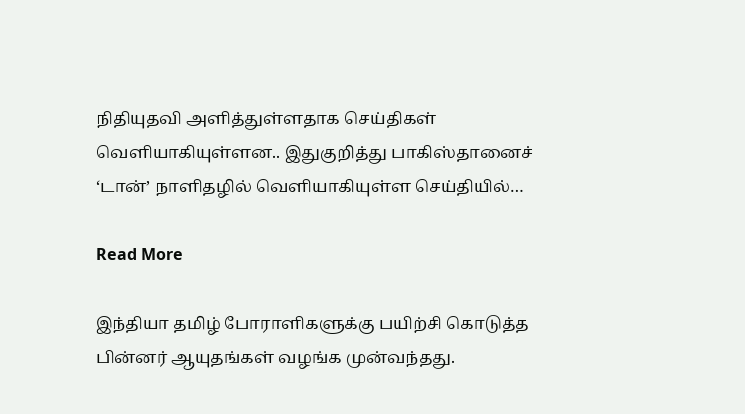நிதியுதவி அளித்துள்ளதாக செய்திகள் வெளியாகியுள்ளன.. இதுகுறித்து பாகிஸ்தானைச் ‘டான்’ நாளிதழில் வெளியாகியுள்ள செய்தியில்…

Read More

இந்தியா தமிழ் போராளிகளுக்கு பயிற்சி கொடுத்த பின்னர் ஆயுதங்கள் வழங்க முன்வந்தது.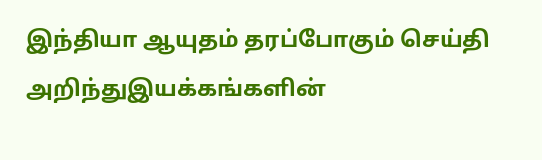இந்தியா ஆயுதம் தரப்போகும் செய்தி அறிந்துஇயக்கங்களின்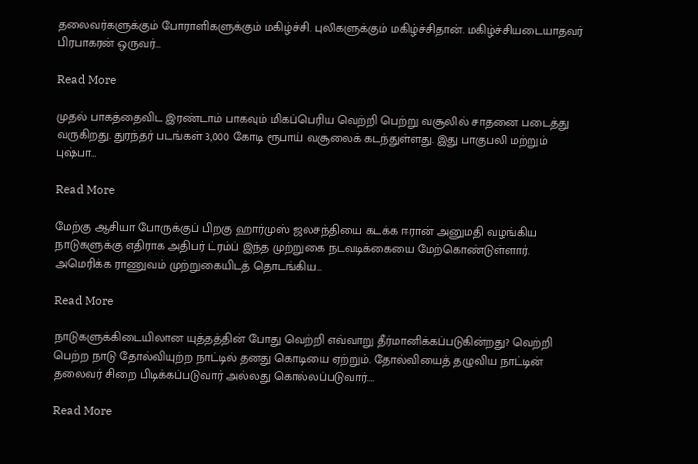தலைவர்களுக்கும் போராளிகளுக்கும் மகிழ்ச்சி. புலிகளுக்கும் மகிழ்ச்சிதான். மகிழ்ச்சியடையாதவர் பிரபாகரன் ஒருவர்…

Read More

முதல் பாகத்தைவிட இரண்டாம் பாகவும் மிகப்பெரிய வெற்றி பெற்று வசூலில் சாதனை படைத்து வருகிறது. துரந்தர் படங்கள் 3,000 கோடி ரூபாய் வசூலைக் கடந்துள்ளது. இது பாகுபலி மற்றும் புஷ்பா…

Read More

மேற்கு ஆசியா போருக்குப் பிறகு ஹார்முஸ் ஜலசந்தியை கடக்க ஈரான் அனுமதி வழங்கிய நாடுகளுக்கு எதிராக அதிபர் ட்ரம்ப் இந்த முற்றுகை நடவடிக்கையை மேற்கொண்டுள்ளார். அமெரிக்க ராணுவம் முற்றுகையிடத் தொடங்கிய…

Read More

நாடுகளுக்கிடையிலான யுத்தத்தின் போது வெற்றி எவ்வாறு தீர்மானிக்கப்படுகின்றது? வெற்றி பெற்ற நாடு தோல்வியுற்ற நாட்டில் தனது கொடியை ஏற்றும். தோல்வியைத் தழுவிய நாட்டின் தலைவர் சிறை பிடிக்கப்படுவார் அல்லது கொல்லப்படுவார்.…

Read More